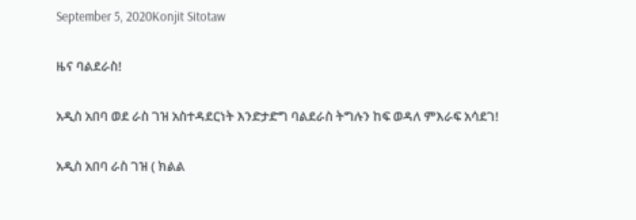September 5, 2020Konjit Sitotaw

ዜና ባልደራስ!

አዲስ አበባ ወደ ራስ ገዝ አስተዳደርነት እንድታድግ ባልደራስ ትግሉን ከፍ ወዳለ ምእራፍ አሳደገ!

አዲስ አበባ ራስ ገዝ ( ክልል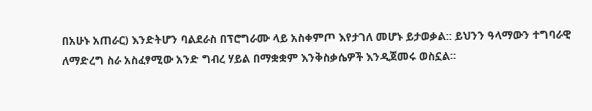በአሁኑ አጠራር) እንድትሆን ባልደራስ በፕሮግራሙ ላይ አስቀምጦ እየታገለ መሆኑ ይታወቃል:: ይህንን ዓላማውን ተግባራዊ ለማድረግ ስራ አስፈፃሚው አንድ ግብረ ሃይል በማቋቋም እንቅስቃሴዎች እንዲጀመሩ ወስኗል።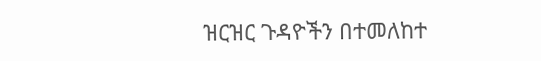ዝርዝር ጉዳዮችን በተመለከተ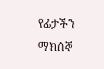የፊታችን ማክሰኞ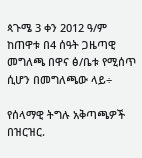ጳጉሜ 3 ቀን 2012 ዓ/ም ከጠዋቱ በ4 ሰዓት ጋዜጣዊ መግለጫ በዋና ፅ/ቤቱ የሚሰጥ ሲሆን በመግለጫው ላይ÷

የሰላማዊ ትግሉ አቅጣጫዎች በዝርዝር.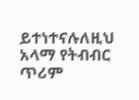ይተነተናሉለዚህ አላማ የትብብር ጥሪም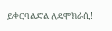ይቀርባልድል ለዴሞክራሲ!